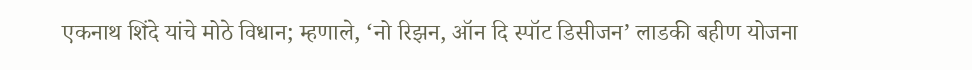एकनाथ शिंदे यांचे मोठे विधान; म्हणाले, ‘नो रिझन, ऑन दि स्पॉट डिसीजन’ लाडकी बहीण योजना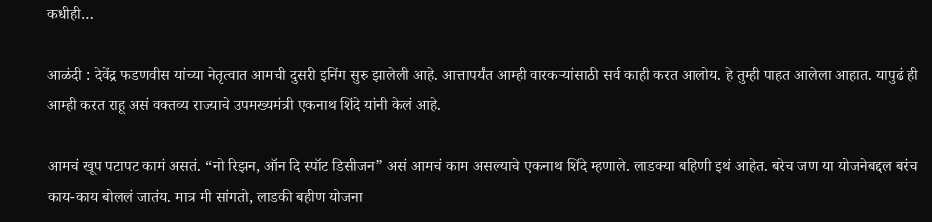कधीही…

आळंदी : देवेंद्र फडणवीस यांच्या नेतृत्वात आमची दुसरी इनिंग सुरु झालेली आहे. आत्तापर्यंत आम्ही वारकऱ्यांसाठी सर्व काही करत आलोय. हे तुम्ही पाहत आलेला आहात. यापुढं ही आम्ही करत राहू असं वक्तव्य राज्याचे उपमख्यमंत्री एकनाथ शिंदे यांनी केलं आहे.

आमचं खूप पटापट कामं असतं. “नो रिझन, ऑन दि स्पॉट डिसीजन” असं आमचं काम असल्याचे एकनाथ शिंदे म्हणाले. लाडक्या बहिणी इथं आहेत. बरेच जण या योजनेबद्दल बरंच काय-काय बोललं जातंय. मात्र मी सांगतो, लाडकी बहीण योजना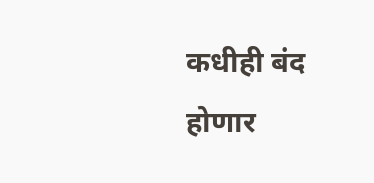कधीही बंद होणार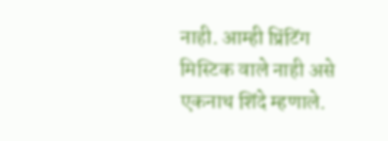नाही. आम्ही प्रिंटिंग मिस्टिक वाले नाही असे एकनाथ शिंदे म्हणाले.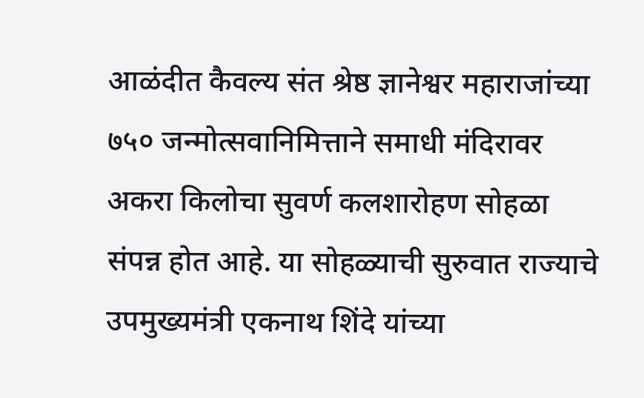आळंदीत कैवल्य संत श्रेष्ठ ज्ञानेश्वर महाराजांच्या ७५० जन्मोत्सवानिमित्ताने समाधी मंदिरावर अकरा किलोचा सुवर्ण कलशारोहण सोहळा संपन्न होत आहे. या सोहळ्याची सुरुवात राज्याचे उपमुख्यमंत्री एकनाथ शिंदे यांच्या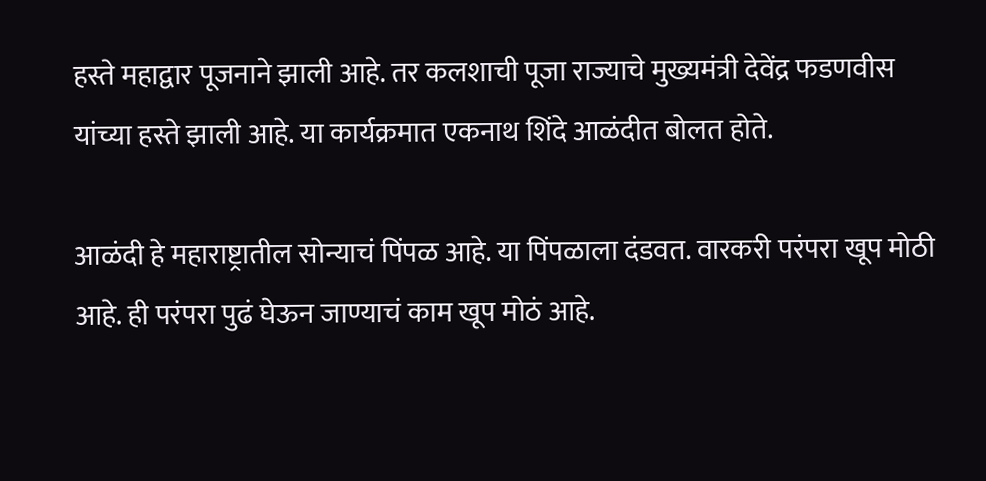हस्ते महाद्वार पूजनाने झाली आहे. तर कलशाची पूजा राज्याचे मुख्यमंत्री देवेंद्र फडणवीस यांच्या हस्ते झाली आहे. या कार्यक्रमात एकनाथ शिंदे आळंदीत बोलत होते.

आळंदी हे महाराष्ट्रातील सोन्याचं पिंपळ आहे. या पिंपळाला दंडवत. वारकरी परंपरा खूप मोठी आहे. ही परंपरा पुढं घेऊन जाण्याचं काम खूप मोठं आहे.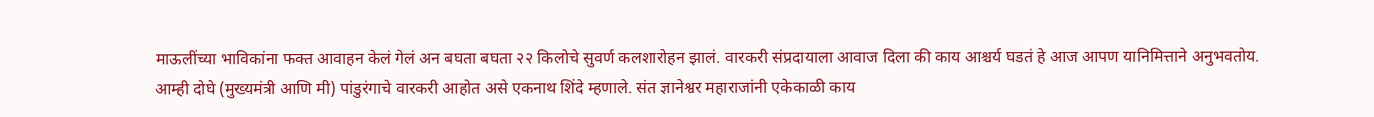माऊलींच्या भाविकांना फक्त आवाहन केलं गेलं अन बघता बघता २२ किलोचे सुवर्ण कलशारोहन झालं. वारकरी संप्रदायाला आवाज दिला की काय आश्चर्य घडतं हे आज आपण यानिमित्ताने अनुभवतोय.
आम्ही दोघे (मुख्यमंत्री आणि मी) पांडुरंगाचे वारकरी आहोत असे एकनाथ शिंदे म्हणाले. संत ज्ञानेश्वर महाराजांनी एकेकाळी काय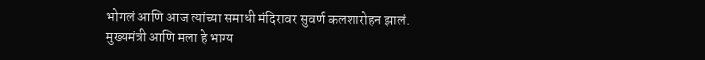भोगलं आणि आज त्यांच्या समाधी मंदिरावर सुवर्ण कलशारोहन झालं. मुख्यमंत्री आणि मला हे भाग्य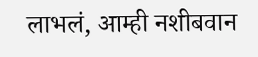लाभलं, आम्ही नशीबवान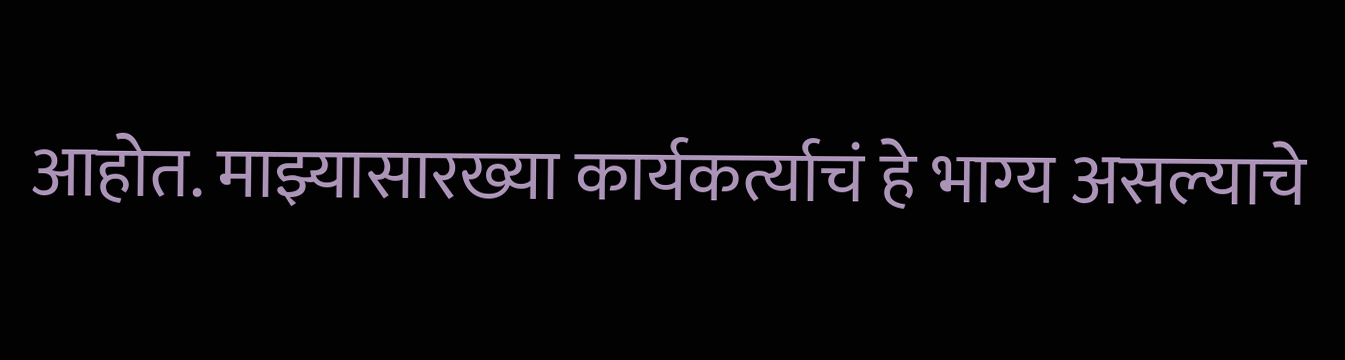आहोत. माझ्यासारख्या कार्यकर्त्याचं हे भाग्य असल्याचे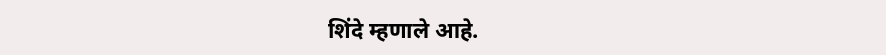शिंदे म्हणाले आहे.